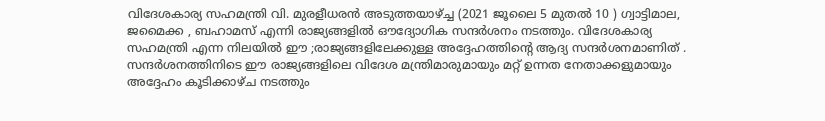വിദേശകാര്യ സഹമന്ത്രി വി. മുരളീധരൻ അടുത്തയാഴ്ച്ച (2021 ജൂലൈ 5 മുതൽ 10 ) ഗ്വാട്ടിമാല, ജമൈക്ക , ബഹാമസ് എന്നി രാജ്യങ്ങളിൽ ഔദ്യോഗിക സന്ദർശനം നടത്തും. വിദേശകാര്യ സഹമന്ത്രി എന്ന നിലയിൽ ഈ ;രാജ്യങ്ങളിലേക്കുള്ള അദ്ദേഹത്തിന്റെ ആദ്യ സന്ദർശനമാണിത് . സന്ദർശനത്തിനിടെ ഈ രാജ്യങ്ങളിലെ വിദേശ മന്ത്രിമാരുമായും മറ്റ് ഉന്നത നേതാക്കളുമായും അദ്ദേഹം കൂടിക്കാഴ്ച നടത്തും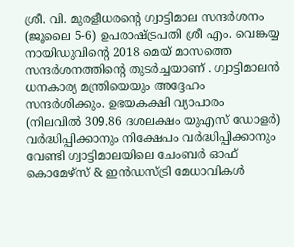ശ്രീ. വി. മുരളീധരന്റെ ഗ്വാട്ടിമാല സന്ദർശനം (ജൂലൈ 5-6) ഉപരാഷ്ട്രപതി ശ്രീ എം. വെങ്കയ്യ നായിഡുവിന്റെ 2018 മെയ് മാസത്തെ സന്ദർശനത്തിന്റെ തുടർച്ചയാണ് . ഗ്വാട്ടിമാലൻ ധനകാര്യ മന്ത്രിയെയും അദ്ദേഹം സന്ദർശിക്കും. ഉഭയകക്ഷി വ്യാപാരം (നിലവിൽ 309.86 ദശലക്ഷം യുഎസ് ഡോളർ) വർദ്ധിപ്പിക്കാനും നിക്ഷേപം വർദ്ധിപ്പിക്കാനും വേണ്ടി ഗ്വാട്ടിമാലയിലെ ചേംബർ ഓഫ് കൊമേഴ്സ് & ഇൻഡസ്ട്രി മേധാവികൾ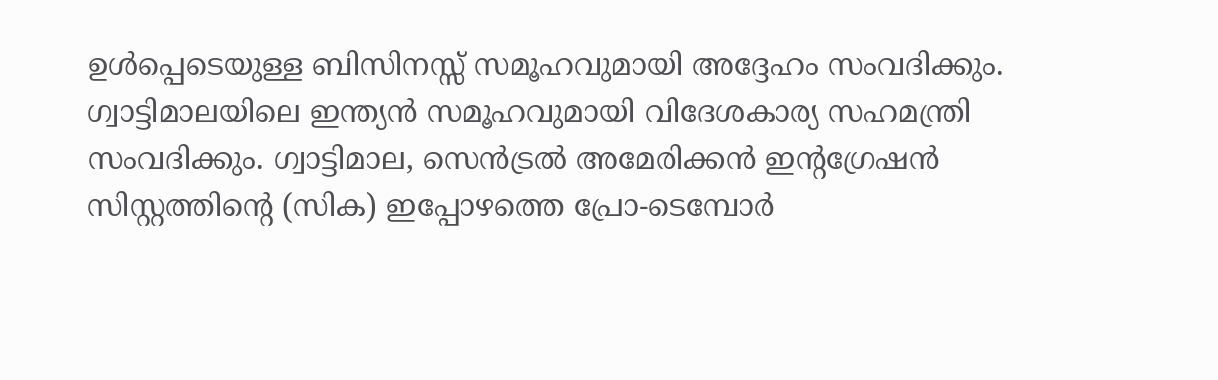ഉൾപ്പെടെയുള്ള ബിസിനസ്സ് സമൂഹവുമായി അദ്ദേഹം സംവദിക്കും. ഗ്വാട്ടിമാലയിലെ ഇന്ത്യൻ സമൂഹവുമായി വിദേശകാര്യ സഹമന്ത്രി സംവദിക്കും. ഗ്വാട്ടിമാല, സെൻട്രൽ അമേരിക്കൻ ഇന്റഗ്രേഷൻ സിസ്റ്റത്തിന്റെ (സിക) ഇപ്പോഴത്തെ പ്രോ-ടെമ്പോർ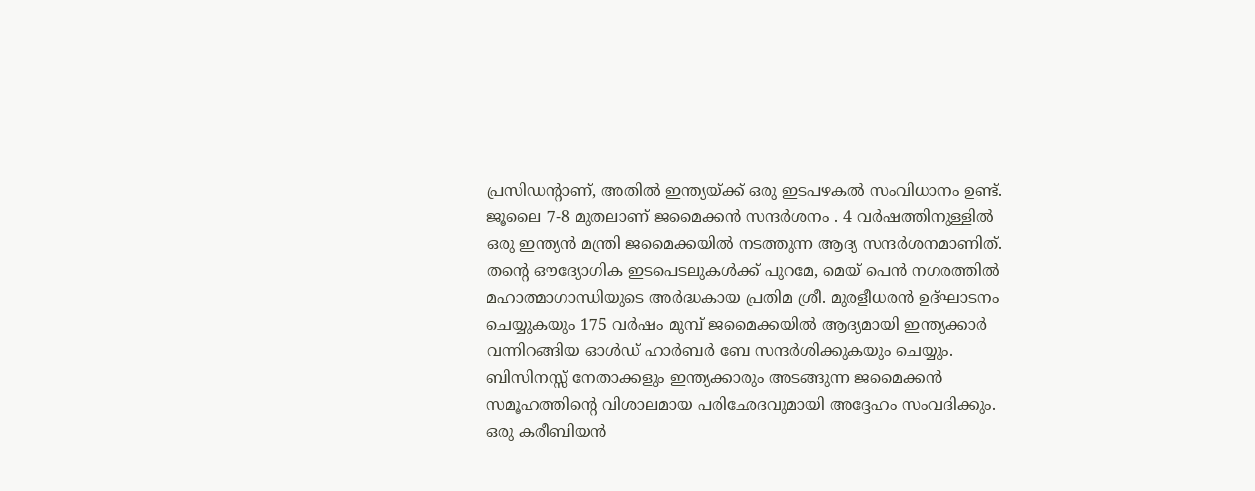പ്രസിഡന്റാണ്, അതിൽ ഇന്ത്യയ്ക്ക് ഒരു ഇടപഴകൽ സംവിധാനം ഉണ്ട്.
ജൂലൈ 7-8 മുതലാണ് ജമൈക്കൻ സന്ദർശനം . 4 വർഷത്തിനുള്ളിൽ ഒരു ഇന്ത്യൻ മന്ത്രി ജമൈക്കയിൽ നടത്തുന്ന ആദ്യ സന്ദർശനമാണിത്. തന്റെ ഔദ്യോഗിക ഇടപെടലുകൾക്ക് പുറമേ, മെയ് പെൻ നഗരത്തിൽ മഹാത്മാഗാന്ധിയുടെ അർദ്ധകായ പ്രതിമ ശ്രീ. മുരളീധരൻ ഉദ്ഘാടനം ചെയ്യുകയും 175 വർഷം മുമ്പ് ജമൈക്കയിൽ ആദ്യമായി ഇന്ത്യക്കാർ വന്നിറങ്ങിയ ഓൾഡ് ഹാർബർ ബേ സന്ദർശിക്കുകയും ചെയ്യും. ബിസിനസ്സ് നേതാക്കളും ഇന്ത്യക്കാരും അടങ്ങുന്ന ജമൈക്കൻ സമൂഹത്തിന്റെ വിശാലമായ പരിഛേദവുമായി അദ്ദേഹം സംവദിക്കും.
ഒരു കരീബിയൻ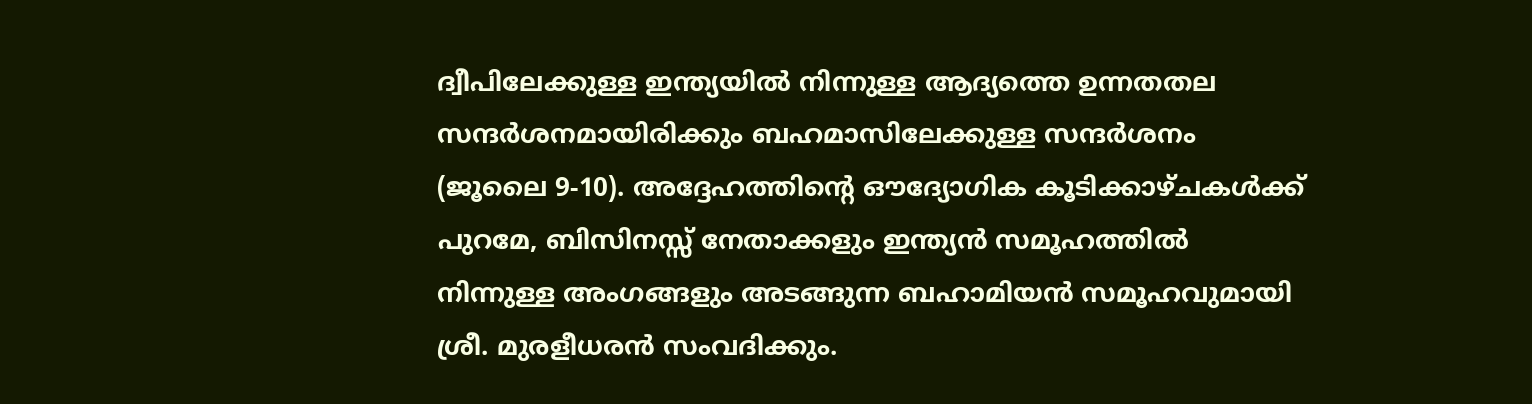ദ്വീപിലേക്കുള്ള ഇന്ത്യയിൽ നിന്നുള്ള ആദ്യത്തെ ഉന്നതതല സന്ദർശനമായിരിക്കും ബഹമാസിലേക്കുള്ള സന്ദർശനം (ജൂലൈ 9-10). അദ്ദേഹത്തിന്റെ ഔദ്യോഗിക കൂടിക്കാഴ്ചകൾക്ക് പുറമേ, ബിസിനസ്സ് നേതാക്കളും ഇന്ത്യൻ സമൂഹത്തിൽ നിന്നുള്ള അംഗങ്ങളും അടങ്ങുന്ന ബഹാമിയൻ സമൂഹവുമായി ശ്രീ. മുരളീധരൻ സംവദിക്കും.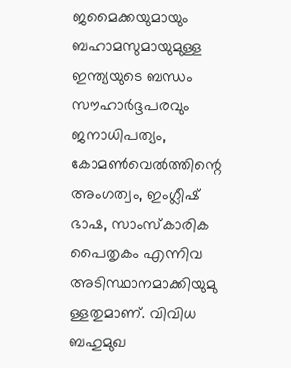ജമൈക്കയുമായും ബഹാമസുമായുമുള്ള ഇന്ത്യയുടെ ബന്ധം സൗഹാർദ്ദപരവും ജനാധിപത്യം, കോമൺവെൽത്തിന്റെ അംഗത്വം, ഇംഗ്ലീഷ് ഭാഷ, സാംസ്കാരിക പൈതൃകം എന്നിവ അടിസ്ഥാനമാക്കിയുമു ള്ളതുമാണ്. വിവിധ ബഹുമുഖ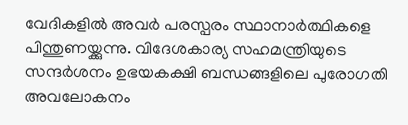വേദികളിൽ അവർ പരസ്പരം സ്ഥാനാർത്ഥികളെ പിന്തുണയ്ക്കുന്നു. വിദേശകാര്യ സഹമന്ത്രിയുടെ സന്ദർശനം ഉഭയകക്ഷി ബന്ധങ്ങളിലെ പുരോഗതി അവലോകനം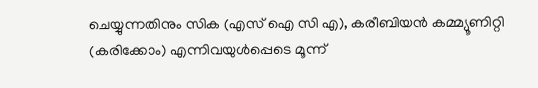ചെയ്യുന്നതിനും സിക (എസ് ഐ സി എ), കരീബിയൻ കമ്മ്യൂണിറ്റി (കരിക്കോം) എന്നിവയുൾപ്പെടെ മൂന്ന്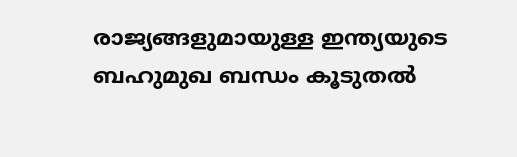രാജ്യങ്ങളുമായുള്ള ഇന്ത്യയുടെ ബഹുമുഖ ബന്ധം കൂടുതൽ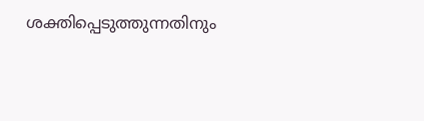ശക്തിപ്പെടുത്തുന്നതിനും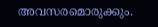അവസരമൊരുക്കും.